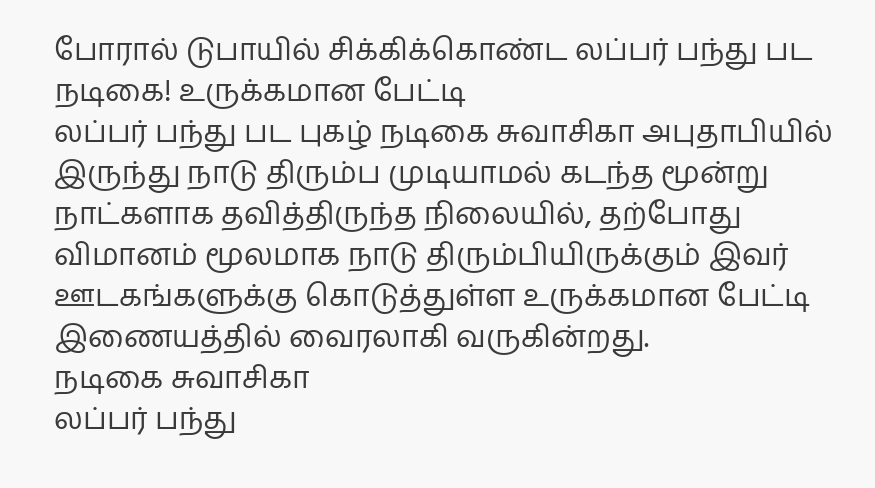போரால் டுபாயில் சிக்கிக்கொண்ட லப்பர் பந்து பட நடிகை! உருக்கமான பேட்டி
லப்பர் பந்து பட புகழ் நடிகை சுவாசிகா அபுதாபியில் இருந்து நாடு திரும்ப முடியாமல் கடந்த மூன்று நாட்களாக தவித்திருந்த நிலையில், தற்போது விமானம் மூலமாக நாடு திரும்பியிருக்கும் இவர் ஊடகங்களுக்கு கொடுத்துள்ள உருக்கமான பேட்டி இணையத்தில் வைரலாகி வருகின்றது.
நடிகை சுவாசிகா
லப்பர் பந்து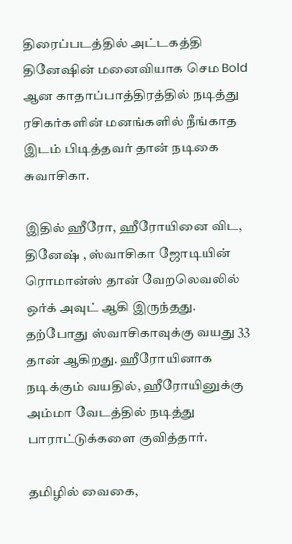திரைப்படத்தில் அட்டகத்தி தினேஷின் மனைவியாக செம Bold ஆன காதாப்பாத்திரத்தில் நடித்து ரசிகர்களின் மனங்களில் நீங்காத இடம் பிடித்தவர் தான் நடிகை சுவாசிகா.

இதில் ஹீரோ, ஹீரோயினை விட, தினேஷ் , ஸ்வாசிகா ஜோடியின் ரொமான்ஸ் தான் வேறலெவலில் ஒர்க் அவுட் ஆகி இருந்தது.
தற்போது ஸ்வாசிகாவுக்கு வயது 33 தான் ஆகிறது. ஹீரோயினாக நடிக்கும் வயதில், ஹீரோயினுக்கு அம்மா வேடத்தில் நடித்து பாராட்டுக்களை குவித்தார்.

தமிழில் வைகை,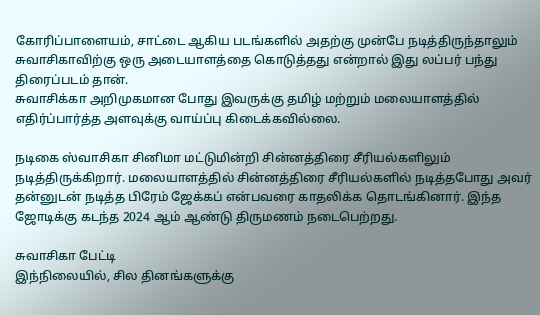கோரிப்பாளையம், சாட்டை ஆகிய படங்களில் அதற்கு முன்பே நடித்திருந்தாலும் சுவாசிகாவிற்கு ஒரு அடையாளத்தை கொடுத்தது என்றால் இது லப்பர் பந்து திரைப்படம் தான்.
சுவாசிக்கா அறிமுகமான போது இவருக்கு தமிழ் மற்றும் மலையாளத்தில் எதிர்ப்பார்த்த அளவுக்கு வாய்ப்பு கிடைக்கவில்லை.

நடிகை ஸ்வாசிகா சினிமா மட்டுமின்றி சின்னத்திரை சீரியல்களிலும் நடித்திருக்கிறார். மலையாளத்தில் சின்னத்திரை சீரியல்களில் நடித்தபோது அவர் தன்னுடன் நடித்த பிரேம் ஜேக்கப் என்பவரை காதலிக்க தொடங்கினார். இந்த ஜோடிக்கு கடந்த 2024 ஆம் ஆண்டு திருமணம் நடைபெற்றது.

சுவாசிகா பேட்டி
இந்நிலையில், சில தினங்களுக்கு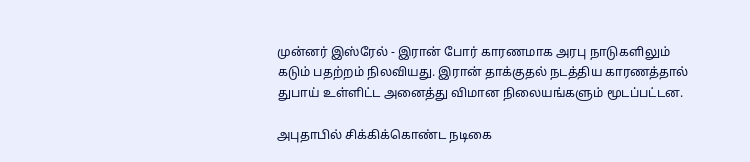முன்னர் இஸ்ரேல் - இரான் போர் காரணமாக அரபு நாடுகளிலும் கடும் பதற்றம் நிலவியது. இரான் தாக்குதல் நடத்திய காரணத்தால் துபாய் உள்ளிட்ட அனைத்து விமான நிலையங்களும் மூடப்பட்டன.

அபுதாபில் சிக்கிக்கொண்ட நடிகை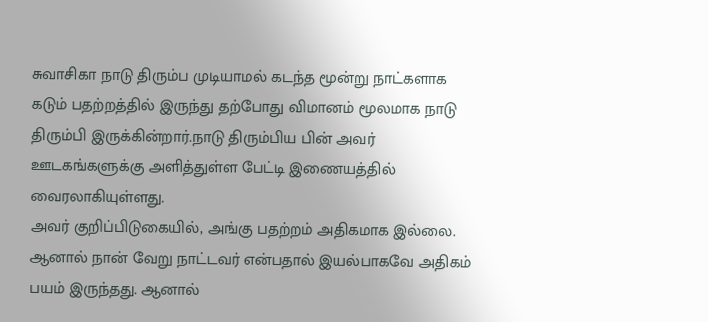சுவாசிகா நாடு திரும்ப முடியாமல் கடந்த மூன்று நாட்களாக கடும் பதற்றத்தில் இருந்து தற்போது விமானம் மூலமாக நாடு திரும்பி இருக்கின்றார்.நாடு திரும்பிய பின் அவர் ஊடகங்களுக்கு அளித்துள்ள பேட்டி இணையத்தில் வைரலாகியுள்ளது.
அவர் குறிப்பிடுகையில், அங்கு பதற்றம் அதிகமாக இல்லை. ஆனால் நான் வேறு நாட்டவர் என்பதால் இயல்பாகவே அதிகம் பயம் இருந்தது. ஆனால்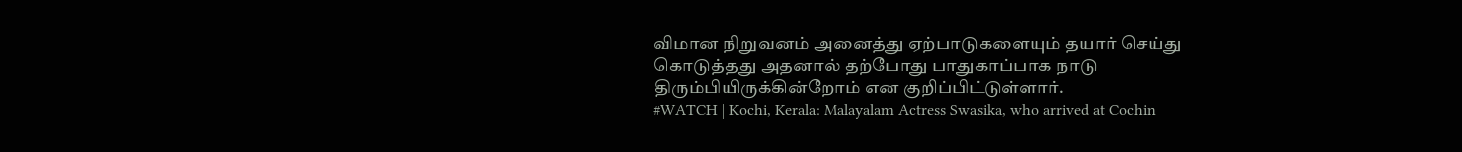விமான நிறுவனம் அனைத்து ஏற்பாடுகளையும் தயார் செய்து கொடுத்தது அதனால் தற்போது பாதுகாப்பாக நாடு திரும்பியிருக்கின்றோம் என குறிப்பிட்டுள்ளார்.
#WATCH | Kochi, Kerala: Malayalam Actress Swasika, who arrived at Cochin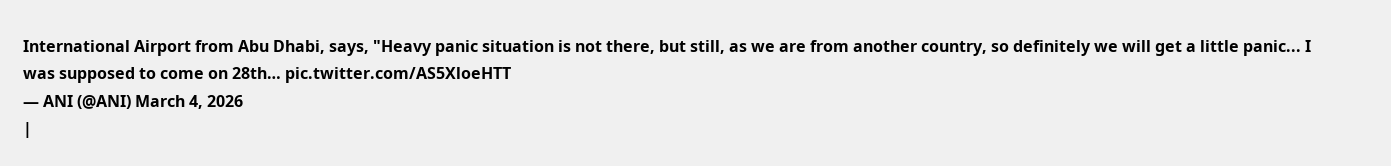International Airport from Abu Dhabi, says, "Heavy panic situation is not there, but still, as we are from another country, so definitely we will get a little panic... I was supposed to come on 28th… pic.twitter.com/AS5XloeHTT
— ANI (@ANI) March 4, 2026
|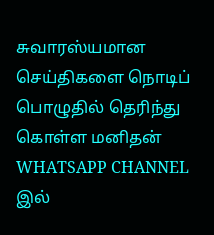சுவாரஸ்யமான செய்திகளை நொடிப் பொழுதில் தெரிந்து கொள்ள மனிதன் WHATSAPP CHANNEL இல்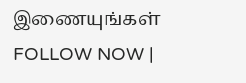இணையுங்கள் FOLLOW NOW |